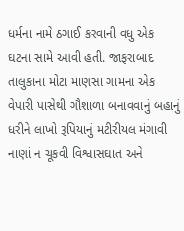ધર્મના નામે ઠગાઈ કરવાની વધુ એક ઘટના સામે આવી હતી. જાફરાબાદ તાલુકાના મોટા માણસા ગામના એક વેપારી પાસેથી ગૌશાળા બનાવવાનું બહાનું ધરીને લાખો રૂપિયાનું મટીરીયલ મંગાવી નાણાં ન ચૂકવી વિશ્વાસઘાત અને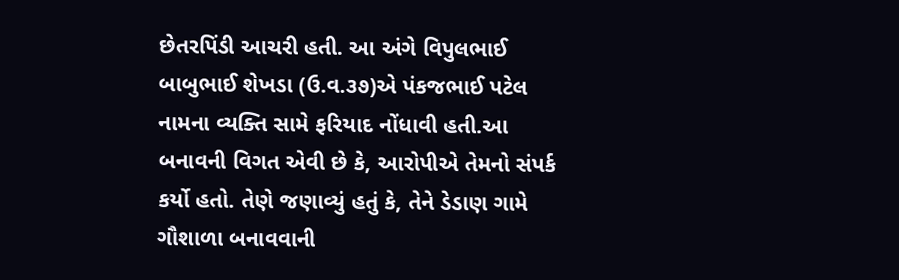છેતરપિંડી આચરી હતી. આ અંગે વિપુલભાઈ બાબુભાઈ શેખડા (ઉ.વ.૩૭)એ પંકજભાઈ પટેલ નામના વ્યક્તિ સામે ફરિયાદ નોંધાવી હતી.આ બનાવની વિગત એવી છે કે, આરોપીએ તેમનો સંપર્ક કર્યો હતો. તેણે જણાવ્યું હતું કે, તેને ડેડાણ ગામે ગૌશાળા બનાવવાની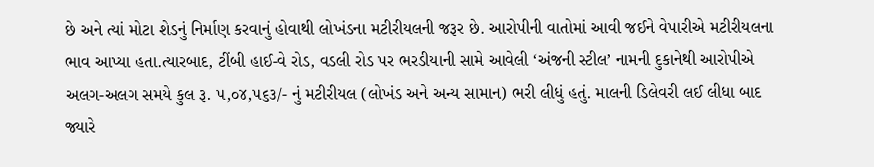છે અને ત્યાં મોટા શેડનું નિર્માણ કરવાનું હોવાથી લોખંડના મટીરીયલની જરૂર છે. આરોપીની વાતોમાં આવી જઈને વેપારીએ મટીરીયલના ભાવ આપ્યા હતા.ત્યારબાદ, ટીંબી હાઈ-વે રોડ, વડલી રોડ પર ભરડીયાની સામે આવેલી ‘અંજની સ્ટીલ’ નામની દુકાનેથી આરોપીએ અલગ-અલગ સમયે કુલ રૂ. ૫,૦૪,૫૬૩/- નું મટીરીયલ (લોખંડ અને અન્ય સામાન) ભરી લીધું હતું. માલની ડિલેવરી લઈ લીધા બાદ જ્યારે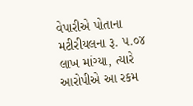વેપારીએ પોતાના મટીરીયલના રૂ. ૫.૦૪ લાખ માંગ્યા, ત્યારે આરોપીએ આ રકમ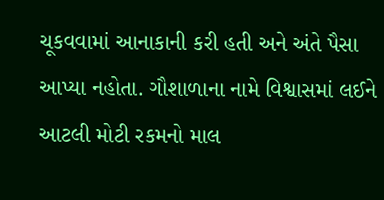ચૂકવવામાં આનાકાની કરી હતી અને અંતે પૈસા આપ્યા નહોતા. ગૌશાળાના નામે વિશ્વાસમાં લઈને આટલી મોટી રકમનો માલ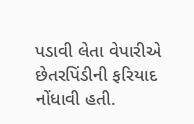પડાવી લેતા વેપારીએ છેતરપિંડીની ફરિયાદ નોંધાવી હતી.